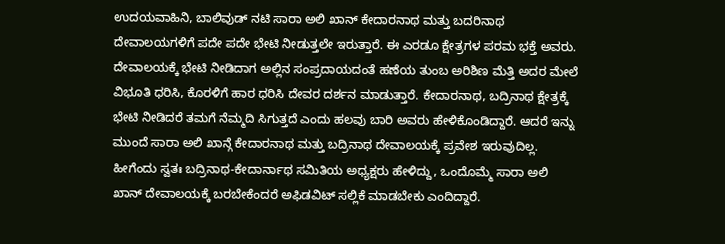ಉದಯವಾಹಿನಿ, ಬಾಲಿವುಡ್ ನಟಿ ಸಾರಾ ಅಲಿ ಖಾನ್ ಕೇದಾರನಾಥ ಮತ್ತು ಬದರಿನಾಥ ದೇವಾಲಯಗಳಿಗೆ ಪದೇ ಪದೇ ಭೇಟಿ ನೀಡುತ್ತಲೇ ಇರುತ್ತಾರೆ. ಈ ಎರಡೂ ಕ್ಷೇತ್ರಗಳ ಪರಮ ಭಕ್ತೆ ಅವರು. ದೇವಾಲಯಕ್ಕೆ ಭೇಟಿ ನೀಡಿದಾಗ ಅಲ್ಲಿನ ಸಂಪ್ರದಾಯದಂತೆ ಹಣೆಯ ತುಂಬ ಅರಿಶಿಣ ಮೆತ್ತಿ ಅದರ ಮೇಲೆ ವಿಭೂತಿ ಧರಿಸಿ, ಕೊರಳಿಗೆ ಹಾರ ಧರಿಸಿ ದೇವರ ದರ್ಶನ ಮಾಡುತ್ತಾರೆ. ಕೇದಾರನಾಥ, ಬದ್ರಿನಾಥ ಕ್ಷೇತ್ರಕ್ಕೆ ಭೇಟಿ ನೀಡಿದರೆ ತಮಗೆ ನೆಮ್ಮದಿ ಸಿಗುತ್ತದೆ ಎಂದು ಹಲವು ಬಾರಿ ಅವರು ಹೇಳಿಕೊಂಡಿದ್ದಾರೆ. ಆದರೆ ಇನ್ನು ಮುಂದೆ ಸಾರಾ ಅಲಿ ಖಾನ್ಗೆ ಕೇದಾರನಾಥ ಮತ್ತು ಬದ್ರಿನಾಥ ದೇವಾಲಯಕ್ಕೆ ಪ್ರವೇಶ ಇರುವುದಿಲ್ಲ. ಹೀಗೆಂದು ಸ್ವತಃ ಬದ್ರಿನಾಥ-ಕೇದಾರ್ನಾಥ ಸಮಿತಿಯ ಅಧ್ಯಕ್ಷರು ಹೇಳಿದ್ದು, ಒಂದೊಮ್ಮೆ ಸಾರಾ ಅಲಿ ಖಾನ್ ದೇವಾಲಯಕ್ಕೆ ಬರಬೇಕೆಂದರೆ ಅಫಿಡವಿಟ್ ಸಲ್ಲಿಕೆ ಮಾಡಬೇಕು ಎಂದಿದ್ದಾರೆ.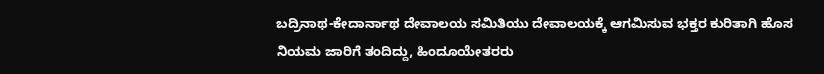ಬದ್ರಿನಾಥ-ಕೇದಾರ್ನಾಥ ದೇವಾಲಯ ಸಮಿತಿಯು ದೇವಾಲಯಕ್ಕೆ ಆಗಮಿಸುವ ಭಕ್ತರ ಕುರಿತಾಗಿ ಹೊಸ ನಿಯಮ ಜಾರಿಗೆ ತಂದಿದ್ದು, ಹಿಂದೂಯೇತರರು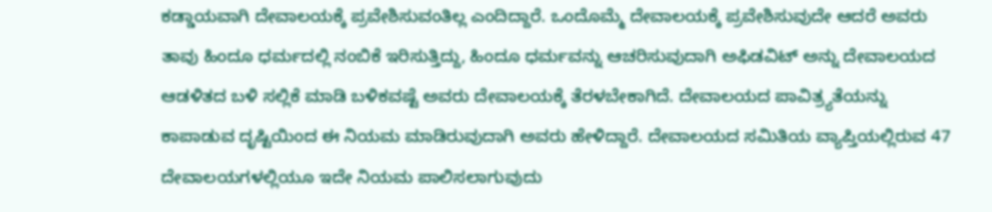ಕಡ್ಡಾಯವಾಗಿ ದೇವಾಲಯಕ್ಕೆ ಪ್ರವೇಶಿಸುವಂತಿಲ್ಲ ಎಂದಿದ್ದಾರೆ. ಒಂದೊಮ್ಮೆ ದೇವಾಲಯಕ್ಕೆ ಪ್ರವೇಶಿಸುವುದೇ ಆದರೆ ಅವರು ತಾವು ಹಿಂದೂ ಧರ್ಮದಲ್ಲಿ ನಂಬಿಕೆ ಇರಿಸುತ್ತಿದ್ದು, ಹಿಂದೂ ಧರ್ಮವನ್ನು ಆಚರಿಸುವುದಾಗಿ ಅಫಿಡವಿಟ್ ಅನ್ನು ದೇವಾಲಯದ ಆಡಳಿತದ ಬಳಿ ಸಲ್ಲಿಕೆ ಮಾಡಿ ಬಳಿಕವಷ್ಟೆ ಅವರು ದೇವಾಲಯಕ್ಕೆ ತೆರಳಬೇಕಾಗಿದೆ. ದೇವಾಲಯದ ಪಾವಿತ್ರ್ಯತೆಯನ್ನು ಕಾಪಾಡುವ ದೃಷ್ಟಿಯಿಂದ ಈ ನಿಯಮ ಮಾಡಿರುವುದಾಗಿ ಅವರು ಹೇಳಿದ್ದಾರೆ. ದೇವಾಲಯದ ಸಮಿತಿಯ ವ್ಯಾಪ್ತಿಯಲ್ಲಿರುವ 47 ದೇವಾಲಯಗಳಲ್ಲಿಯೂ ಇದೇ ನಿಯಮ ಪಾಲಿಸಲಾಗುವುದು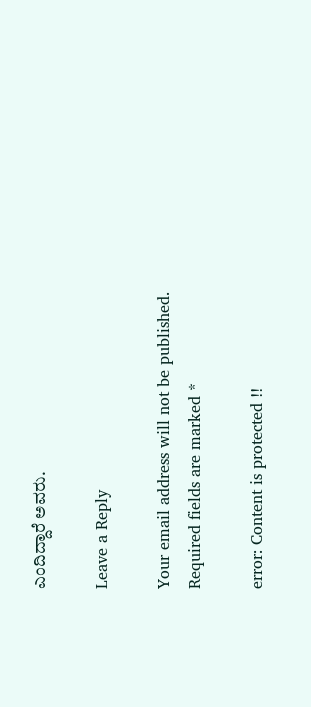ಎಂದಿದ್ದಾರೆ ಅವರು.

Leave a Reply

Your email address will not be published. Required fields are marked *

error: Content is protected !!